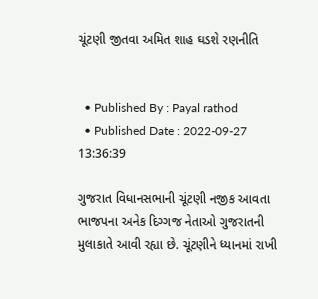ચૂંટણી જીતવા અમિત શાહ ઘડશે રણનીતિ


  • Published By : Payal rathod
  • Published Date : 2022-09-27 13:36:39

ગુજરાત વિધાનસભાની ચૂંટણી નજીક આવતા ભાજપના અનેક દિગ્ગજ નેતાઓ ગુજરાતની મુલાકાતે આવી રહ્યા છે. ચૂંટણીને ધ્યાનમાં રાખી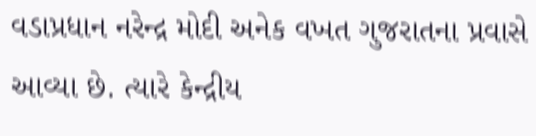વડાપ્રધાન નરેન્દ્ર મોદી અનેક વખત ગુજરાતના પ્રવાસે  આવ્યા છે. ત્યારે કેન્દ્રીય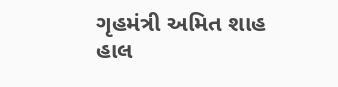ગૃહમંત્રી અમિત શાહ હાલ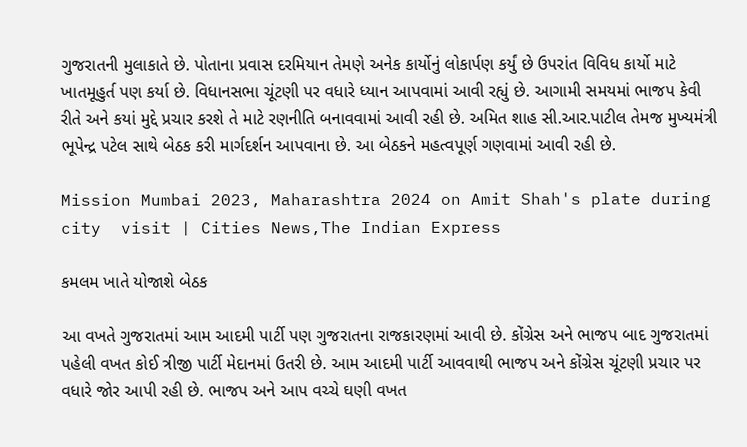ગુજરાતની મુલાકાતે છે. પોતાના પ્રવાસ દરમિયાન તેમણે અનેક કાર્યોનું લોકાર્પણ કર્યું છે ઉપરાંત વિવિધ કાર્યો માટે ખાતમૂહુર્ત પણ કર્યા છે. વિધાનસભા ચૂંટણી પર વધારે ધ્યાન આપવામાં આવી રહ્યું છે. આગામી સમયમાં ભાજપ કેવી રીતે અને કયાં મુદ્દે પ્રચાર કરશે તે માટે રણનીતિ બનાવવામાં આવી રહી છે. અમિત શાહ સી.આર.પાટીલ તેમજ મુખ્યમંત્રી ભૂપેન્દ્ર પટેલ સાથે બેઠક કરી માર્ગદર્શન આપવાના છે. આ બેઠકને મહત્વપૂર્ણ ગણવામાં આવી રહી છે.

Mission Mumbai 2023, Maharashtra 2024 on Amit Shah's plate during city  visit | Cities News,The Indian Express

કમલમ ખાતે યોજાશે બેઠક

આ વખતે ગુજરાતમાં આમ આદમી પાર્ટી પણ ગુજરાતના રાજકારણમાં આવી છે. કોંગ્રેસ અને ભાજપ બાદ ગુજરાતમાં પહેલી વખત કોઈ ત્રીજી પાર્ટી મેદાનમાં ઉતરી છે. આમ આદમી પાર્ટી આવવાથી ભાજપ અને કોંગ્રેસ ચૂંટણી પ્રચાર પર વધારે જોર આપી રહી છે. ભાજપ અને આપ વચ્ચે ઘણી વખત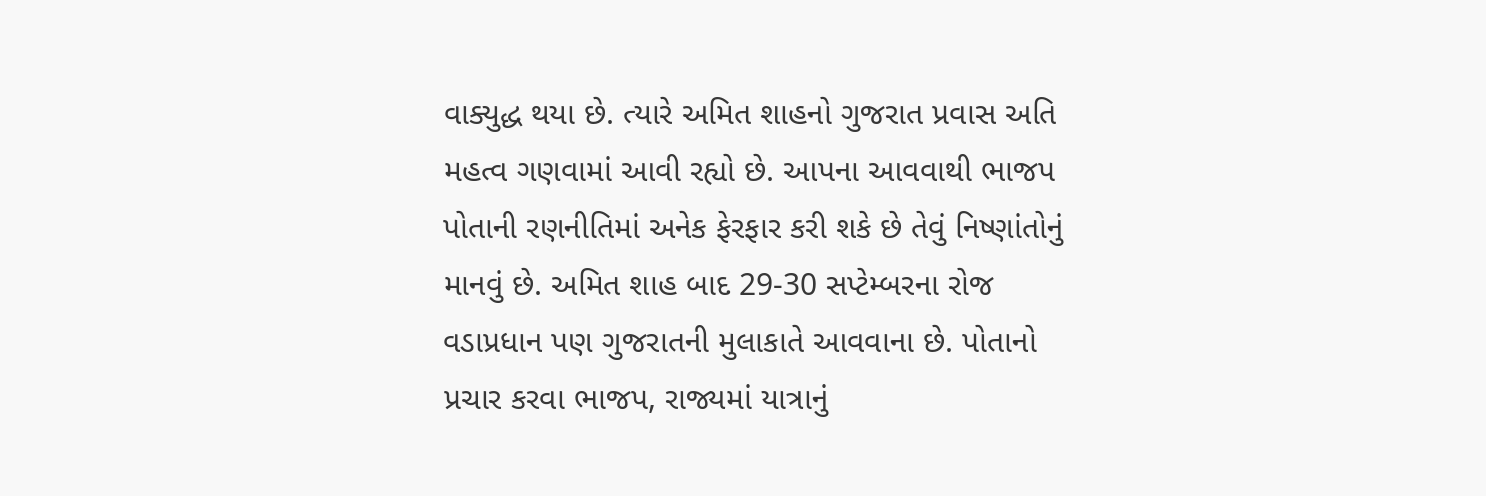વાક્યુદ્ધ થયા છે. ત્યારે અમિત શાહનો ગુજરાત પ્રવાસ અતિ મહત્વ ગણવામાં આવી રહ્યો છે. આપના આવવાથી ભાજપ પોતાની રણનીતિમાં અનેક ફેરફાર કરી શકે છે તેવું નિષ્ણાંતોનું માનવું છે. અમિત શાહ બાદ 29-30 સપ્ટેમ્બરના રોજ વડાપ્રધાન પણ ગુજરાતની મુલાકાતે આવવાના છે. પોતાનો પ્રચાર કરવા ભાજપ, રાજ્યમાં યાત્રાનું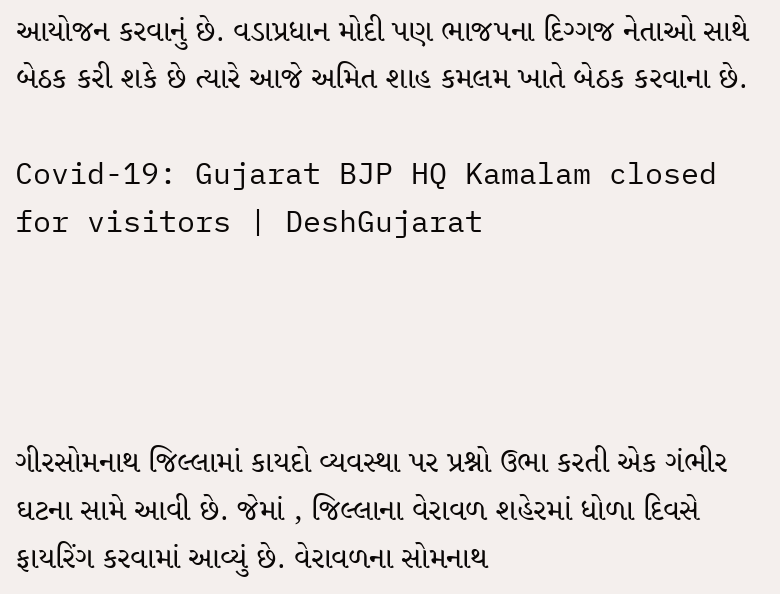આયોજન કરવાનું છે. વડાપ્રધાન મોદી પણ ભાજપના દિગ્ગજ નેતાઓ સાથે બેઠક કરી શકે છે ત્યારે આજે અમિત શાહ કમલમ ખાતે બેઠક કરવાના છે.

Covid-19: Gujarat BJP HQ Kamalam closed for visitors | DeshGujarat




ગીરસોમનાથ જિલ્લામાં કાયદો વ્યવસ્થા પર પ્રશ્નો ઉભા કરતી એક ગંભીર ઘટના સામે આવી છે. જેમાં , જિલ્લાના વેરાવળ શહેરમાં ધોળા દિવસે ફાયરિંગ કરવામાં આવ્યું છે. વેરાવળના સોમનાથ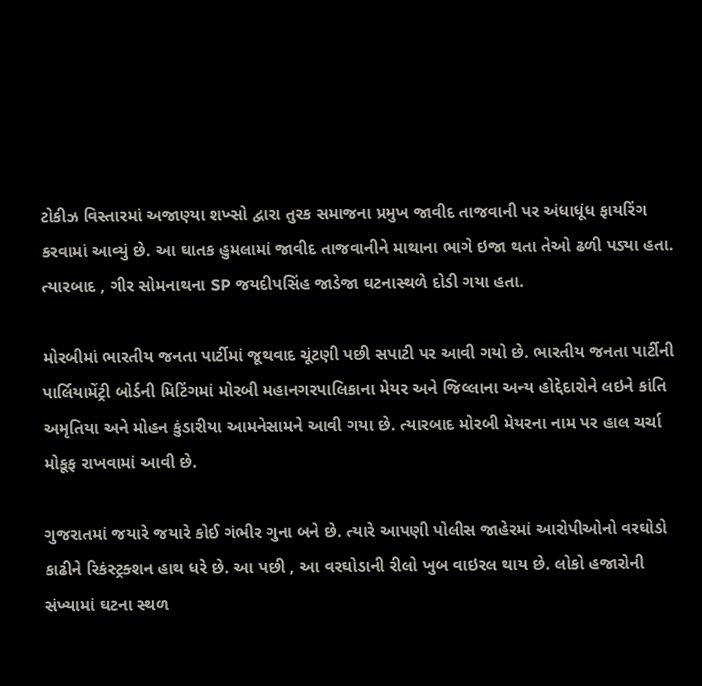ટોકીઝ વિસ્તારમાં અજાણ્યા શખ્સો દ્વારા તુરક સમાજના પ્રમુખ જાવીદ તાજવાની પર અંધાધૂંધ ફાયરિંગ કરવામાં આવ્યું છે. આ ઘાતક હુમલામાં જાવીદ તાજવાનીને માથાના ભાગે ઇજા થતા તેઓ ઢળી પડ્યા હતા. ત્યારબાદ , ગીર સોમનાથના SP જયદીપસિંહ જાડેજા ઘટનાસ્થળે દોડી ગયા હતા.

મોરબીમાં ભારતીય જનતા પાર્ટીમાં જૂથવાદ ચૂંટણી પછી સપાટી પર આવી ગયો છે. ભારતીય જનતા પાર્ટીની પાર્લિયામેંટ્રી બોર્ડની મિટિંગમાં મોરબી મહાનગરપાલિકાના મેયર અને જિલ્લાના અન્ય હોદ્દેદારોને લઇને કાંતિ અમૃતિયા અને મોહન કુંડારીયા આમનેસામને આવી ગયા છે. ત્યારબાદ મોરબી મેયરના નામ પર હાલ ચર્ચા મોકૂફ રાખવામાં આવી છે.

ગુજરાતમાં જયારે જયારે કોઈ ગંભીર ગુના બને છે. ત્યારે આપણી પોલીસ જાહેરમાં આરોપીઓનો વરઘોડો કાઢીને રિકંસ્ટ્રક્શન હાથ ધરે છે. આ પછી , આ વરઘોડાની રીલો ખુબ વાઇરલ થાય છે. લોકો હજારોની સંખ્યામાં ઘટના સ્થળ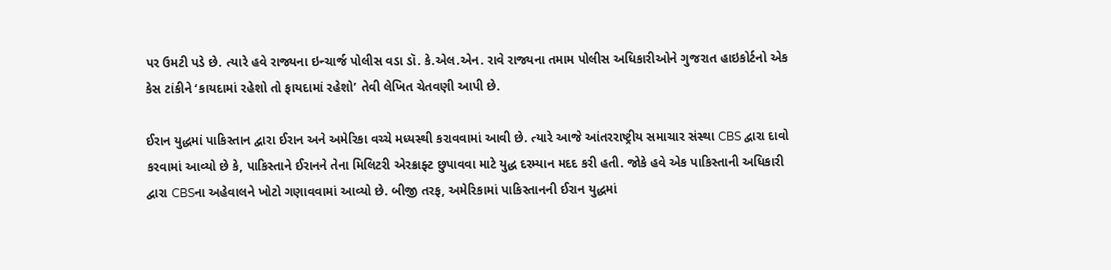પર ઉમટી પડે છે. ત્યારે હવે રાજ્યના ઇન્ચાર્જ પોલીસ વડા ડૉ. કે.એલ.એન. રાવે રાજ્યના તમામ પોલીસ અધિકારીઓને ગુજરાત હાઇકોર્ટનો એક કેસ ટાંકીને ‘કાયદામાં રહેશો તો ફાયદામાં રહેશો’ તેવી લેખિત ચેતવણી આપી છે.

ઈરાન યુદ્ધમાં પાકિસ્તાન દ્વારા ઈરાન અને અમેરિકા વચ્ચે મધ્યસ્થી કરાવવામાં આવી છે. ત્યારે આજે આંતરરાષ્ટ્રીય સમાચાર સંસ્થા CBS દ્વારા દાવો કરવામાં આવ્યો છે કે, પાકિસ્તાને ઈરાનને તેના મિલિટરી એરક્રાફ્ટ છુપાવવા માટે યુદ્ધ દરમ્યાન મદદ કરી હતી. જોકે હવે એક પાકિસ્તાની અધિકારી દ્વારા CBSના અહેવાલને ખોટો ગણાવવામાં આવ્યો છે. બીજી તરફ, અમેરિકામાં પાકિસ્તાનની ઈરાન યુદ્ધમાં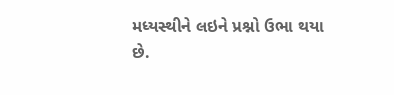મધ્યસ્થીને લઇને પ્રશ્નો ઉભા થયા છે.